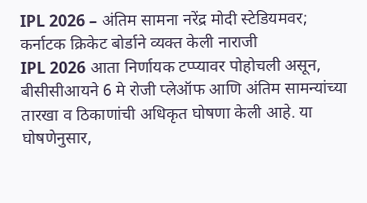IPL 2026 – अंतिम सामना नरेंद्र मोदी स्टेडियमवर; कर्नाटक क्रिकेट बोर्डाने व्यक्त केली नाराजी
IPL 2026 आता निर्णायक टप्प्यावर पोहोचली असून, बीसीसीआयने 6 मे रोजी प्लेऑफ आणि अंतिम सामन्यांच्या तारखा व ठिकाणांची अधिकृत घोषणा केली आहे. या घोषणेनुसार,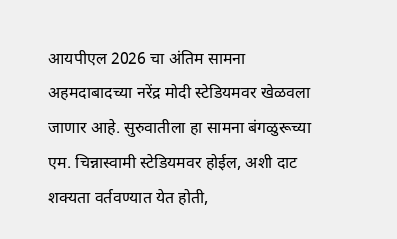आयपीएल 2026 चा अंतिम सामना अहमदाबादच्या नरेंद्र मोदी स्टेडियमवर खेळवला जाणार आहे. सुरुवातीला हा सामना बंगळुरूच्या एम. चिन्नास्वामी स्टेडियमवर होईल, अशी दाट शक्यता वर्तवण्यात येत होती,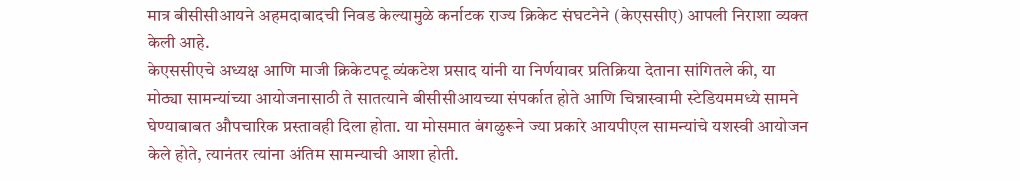मात्र बीसीसीआयने अहमदाबादची निवड केल्यामुळे कर्नाटक राज्य क्रिकेट संघटनेने (केएससीए) आपली निराशा व्यक्त केली आहे.
केएससीएचे अध्यक्ष आणि माजी क्रिकेटपटू व्यंकटेश प्रसाद यांनी या निर्णयावर प्रतिक्रिया देताना सांगितले की, या मोठ्या सामन्यांच्या आयोजनासाठी ते सातत्याने बीसीसीआयच्या संपर्कात होते आणि चिन्नास्वामी स्टेडियममध्ये सामने घेण्याबाबत औपचारिक प्रस्तावही दिला होता. या मोसमात बंगळुरूने ज्या प्रकारे आयपीएल सामन्यांचे यशस्वी आयोजन केले होते, त्यानंतर त्यांना अंतिम सामन्याची आशा होती.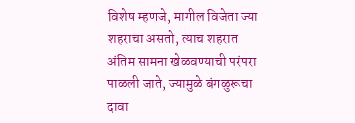विशेष म्हणजे, मागील विजेता ज्या शहराचा असतो, त्याच शहरात अंतिम सामना खेळवण्याची परंपरा पाळली जाते, ज्यामुळे बंगळुरूचा दावा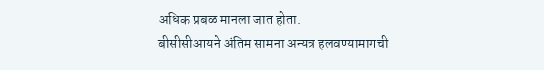अधिक प्रबळ मानला जात होता.
बीसीसीआयने अंतिम सामना अन्यत्र हलवण्यामागची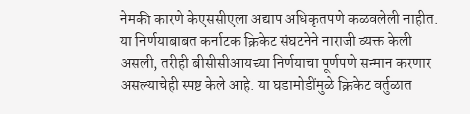नेमकी कारणे केएससीएला अद्याप अधिकृतपणे कळवलेली नाहीत. या निर्णयाबाबत कर्नाटक क्रिकेट संघटनेने नाराजी व्यक्त केली असली, तरीही बीसीसीआयच्या निर्णयाचा पूर्णपणे सन्मान करणार असल्याचेही स्पष्ट केले आहे. या घडामोडींमुळे क्रिकेट वर्तुळात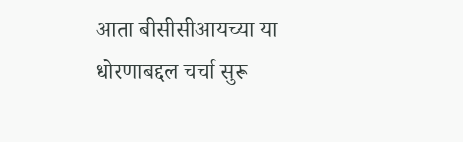आता बीसीसीआयच्या या धोरणाबद्दल चर्चा सुरू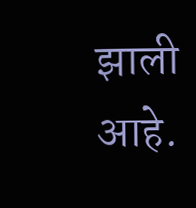झाली आहे.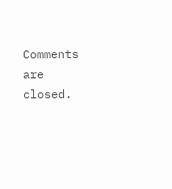Comments are closed.